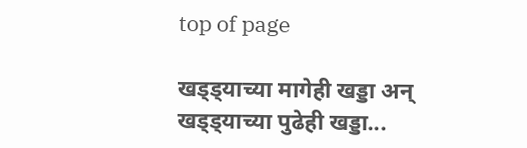top of page

खड्ड्याच्या मागेही खड्डा अन्‌‍ खड्ड्याच्या पुढेही खड्डा...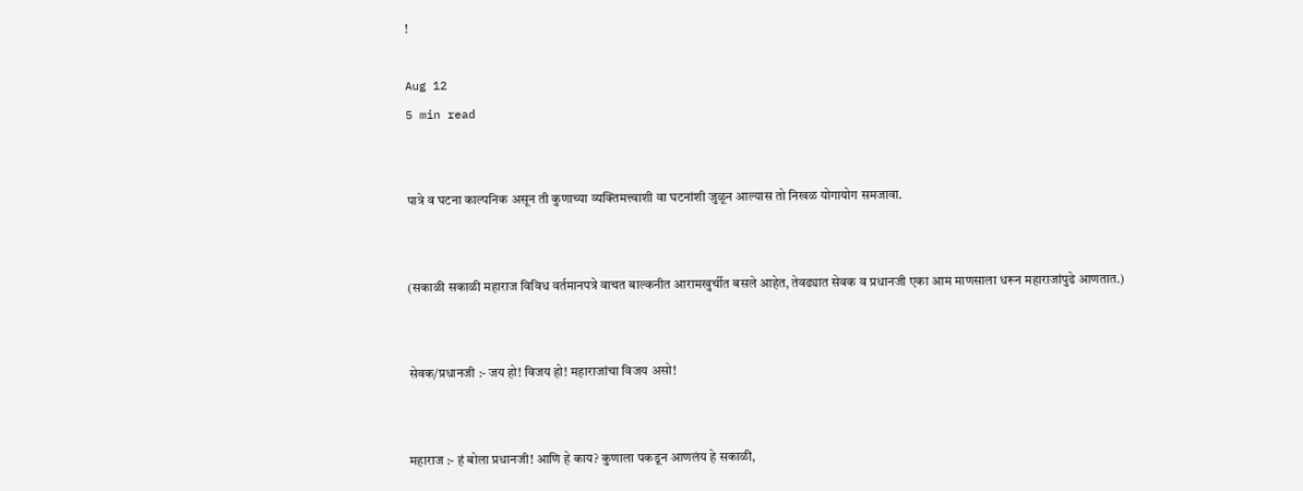!

Aug 12
5 min read


पात्रे व घटना काल्पनिक असून ती कुणाच्या व्यक्तिमत्त्वाशी वा घटनांशी जुळून आल्यास तो निखळ योगायोग समजावा.


(सकाळी सकाळी महाराज विविध वर्तमानपत्रे वाचत बाल्कनीत आरामखुर्चीत बसले आहेत, तेवढ्यात सेवक व प्रधानजी एका आम माणसाला धरून महाराजांपुढे आणतात.)


सेवक/प्रधानजी :- जय हो! विजय हो! महाराजांचा विजय असो!


महाराज :- हं बोला प्रधानजी! आणि हे काय? कुणाला पकडून आणलंय हे सकाळी,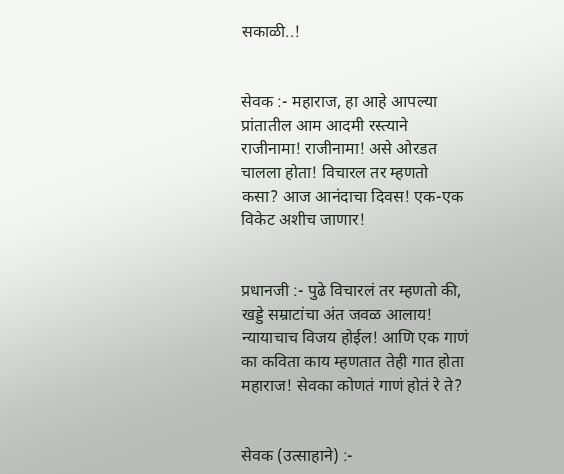सकाळी..!


सेवक :- महाराज, हा आहे आपल्या प्रांतातील आम आदमी रस्त्याने राजीनामा! राजीनामा! असे ओरडत चालला होता! विचारल तर म्हणतो कसा? आज आनंदाचा दिवस! एक-एक विकेट अशीच जाणार!


प्रधानजी :- पुढे विचारलं तर म्हणतो की, खड्डे सम्राटांचा अंत जवळ आलाय! न्यायाचाच विजय होईल! आणि एक गाणं का कविता काय म्हणतात तेही गात होता महाराज! सेवका कोणतं गाणं होतं रे ते?


सेवक (उत्साहाने) :-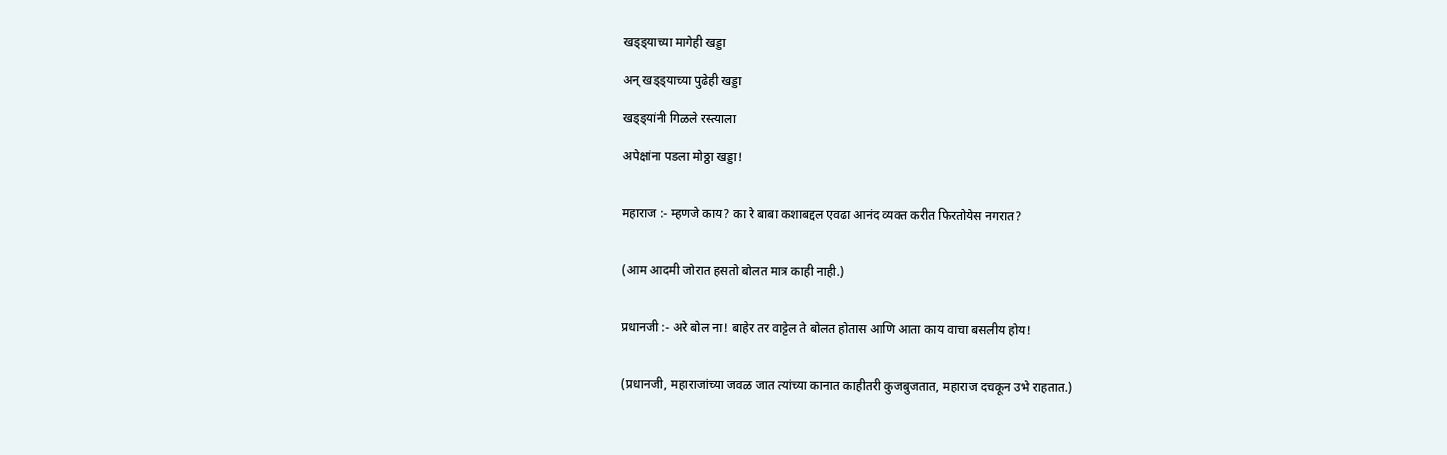खड्ड्याच्या मागेही खड्डा

अन्‌‍ खड्ड्याच्या पुढेही खड्डा

खड्ड्यांनी गिळले रस्त्याला

अपेक्षांना पडला मोठ्ठा खड्डा!


महाराज :- म्हणजे काय? का रे बाबा कशाबद्दल एवढा आनंद व्यक्त करीत फिरतोयेस नगरात?


(आम आदमी जोरात हसतो बोलत मात्र काही नाही.)


प्रधानजी :- अरे बोल ना! बाहेर तर वाट्टेल ते बोलत होतास आणि आता काय वाचा बसलीय होय!


(प्रधानजी, महाराजांच्या जवळ जात त्यांच्या कानात काहीतरी कुजबुजतात, महाराज दचकून उभे राहतात.)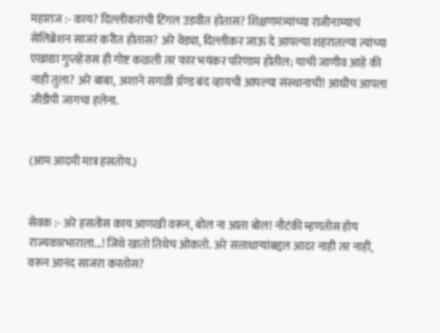महाराज :- काय? दिल्लीकरांची टिंगल उडवीत होतास? शिक्षणमंत्र्यांच्या राजीनाम्याचं सेलिब्रेशन साजरं करीत होतास? अरे वेड्या, दिल्लीकर जाऊ दे आपल्या शहरातल्या त्यांच्या एखाद्या गुप्तहेरास ही गोष्ट कळली तर फार भयंकर परिणाम होतील; याची जाणीव आहे की नाही तुला? अरे बाबा, अशाने सगळी ग्रॅण्ड बंद व्हायची आपल्या संस्थानाची! आधीच आपला जीडीपी जागचा हलेना.


(आम आदमी मात्र हसतोय.)


सेवक :- अरे हसतोस काय आणखी वरून, बोल ना आता बोल! नौटंकी म्हणतोस होय  राज्यकारभाराला...! जिथे खातो तिथेच ओकतो. अरे सत्ताधाऱ्यांबद्दल आदर नाही तर नाही, वरून आनंद साजरा करतोस?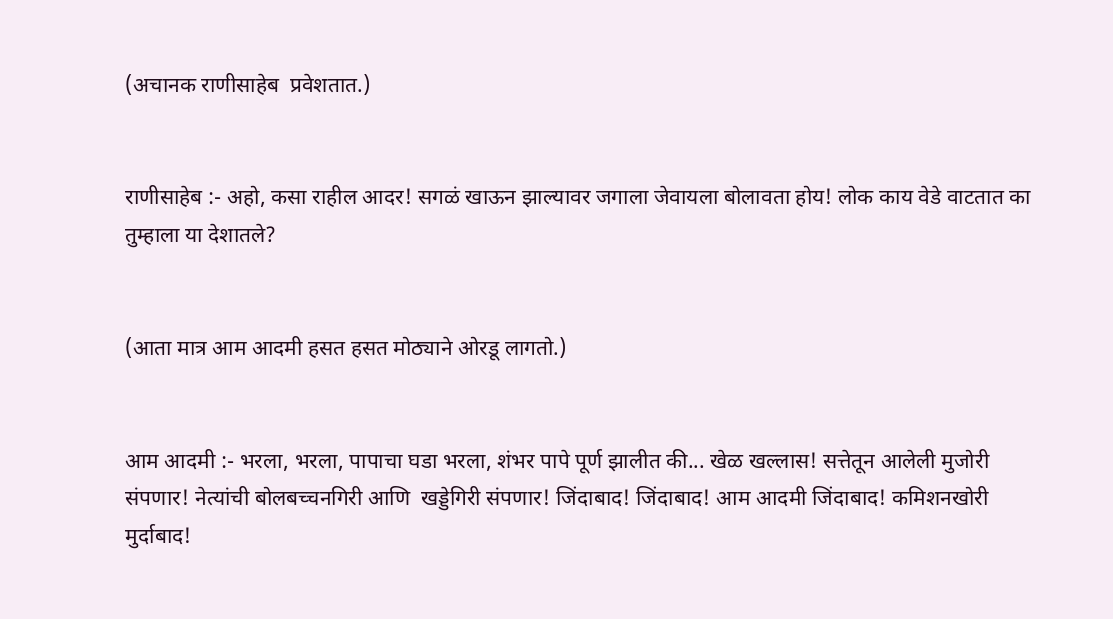(अचानक राणीसाहेब  प्रवेशतात.)


राणीसाहेब :- अहो, कसा राहील आदर! सगळं खाऊन झाल्यावर जगाला जेवायला बोलावता होय! लोक काय वेडे वाटतात का तुम्हाला या देशातले?


(आता मात्र आम आदमी हसत हसत मोठ्याने ओरडू लागतो.)


आम आदमी :- भरला, भरला, पापाचा घडा भरला, शंभर पापे पूर्ण झालीत की... खेळ खल्लास! सत्तेतून आलेली मुजोरी संपणार! नेत्यांची बोलबच्चनगिरी आणि  खड्डेगिरी संपणार! जिंदाबाद! जिंदाबाद! आम आदमी जिंदाबाद! कमिशनखोरी मुर्दाबाद!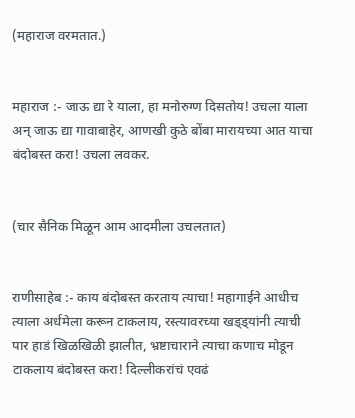(महाराज वरमतात.)


महाराज :- जाऊ द्या रे याला, हा मनोरुग्ण दिसतोय! उचला याला अन्‌‍ जाऊ द्या गावाबाहेर, आणखी कुठे बोंबा मारायच्या आत याचा बंदोबस्त करा! उचला लवकर.


(चार सैनिक मिळून आम आदमीला उचलतात)


राणीसाहेब :- काय बंदोबस्त करताय त्याचा! महागाईने आधीच त्याला अर्धमेला करून टाकलाय, रस्त्यावरच्या खड्ड्यांनी त्याची पार हाडं खिळखिळी झालीत, भ्रष्टाचाराने त्याचा कणाच मोडून टाकलाय बंदोबस्त करा! दिल्लीकरांचं एवढं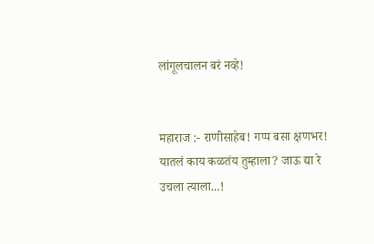लांगूलचालन बरं नव्हे!


महाराज :- राणीसाहेब! गप्प बसा क्षणभर! यातलं काय कळतंय तुम्हाला? जाऊ द्या रे उचला त्याला...!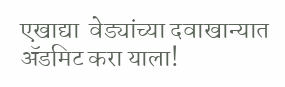एखाद्या  वेड्यांच्या दवाखान्यात ॲडमिट करा याला!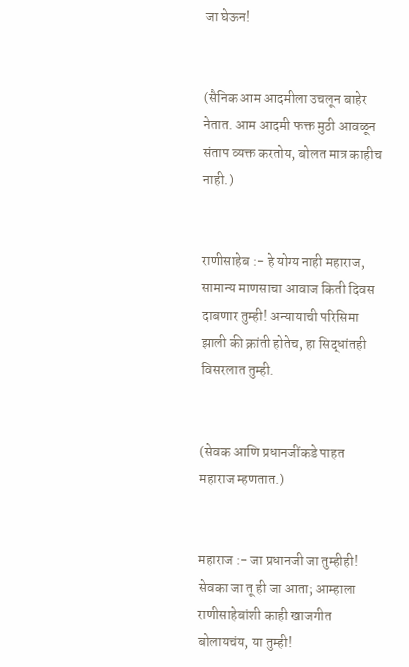जा घेऊन!


(सैनिक आम आदमीला उचलून बाहेर नेतात. आम आदमी फक्त मुठी आवळून संताप व्यक्त करतोय, बोलत मात्र काहीच नाही.)


राणीसाहेब :- हे योग्य नाही महाराज, सामान्य माणसाचा आवाज किती दिवस दाबणार तुम्ही! अन्यायाची परिसिमा झाली की क्रांती होतेच, हा सिद्धांतही विसरलात तुम्ही.


(सेवक आणि प्रधानजींकडे पाहत महाराज म्हणतात.)


महाराज :- जा प्रधानजी जा तुम्हीही! सेवका जा तू ही जा आता; आम्हाला राणीसाहेबांशी काही खाजगीत बोलायचंय, या तुम्ही!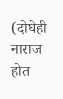(दोघेही नाराज होत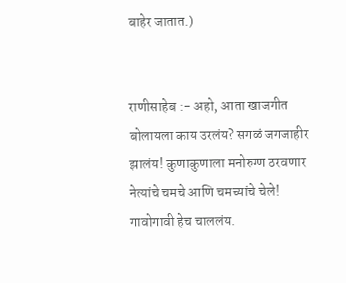बाहेर जातात.)


राणीसाहेब :- अहो, आता खाजगीत बोलायला काय उरलंय? सगळं जगजाहीर झालंय! कुणाकुणाला मनोरुग्ण ठरवणार नेत्यांचे चमचे आणि चमच्यांचे चेले! गावोगावी हेच चाललंय.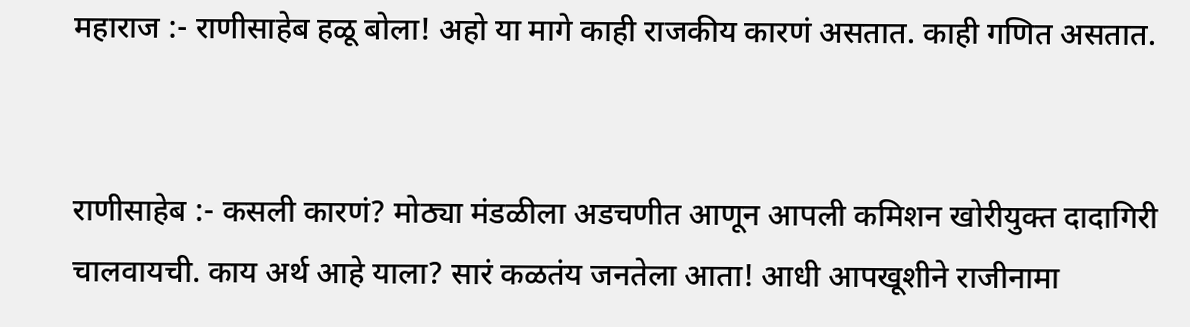महाराज :- राणीसाहेब हळू बोला! अहो या मागे काही राजकीय कारणं असतात. काही गणित असतात.


राणीसाहेब :- कसली कारणं? मोठ्या मंडळीला अडचणीत आणून आपली कमिशन खोरीयुक्त दादागिरी चालवायची. काय अर्थ आहे याला? सारं कळतंय जनतेला आता! आधी आपखूशीने राजीनामा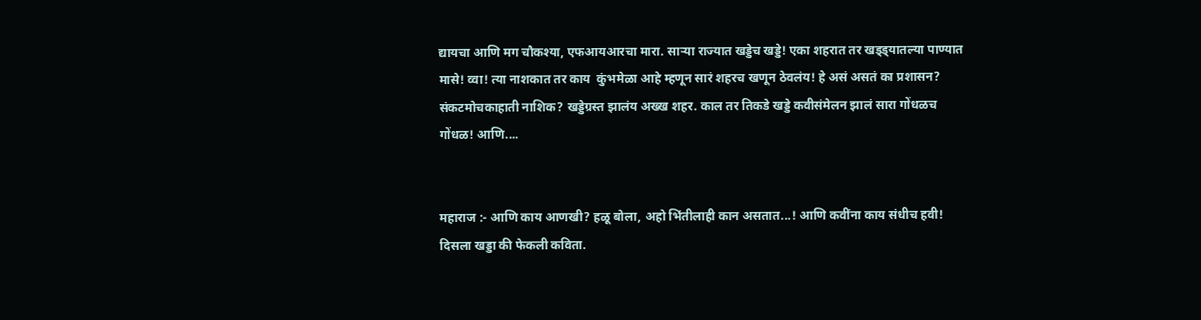द्यायचा आणि मग चौकश्या, एफआयआरचा मारा. साऱ्या राज्यात खड्डेच खड्डे! एका शहरात तर खड्ड्यातल्या पाण्यात मासे! व्वा! त्या नाशकात तर काय  कुंभमेळा आहे म्हणून सारं शहरच खणून ठेवलंय! हे असं असतं का प्रशासन? संकटमोचकाहाती नाशिक? खड्डेग्रस्त झालंय अख्ख शहर. काल तर तिकडे खड्डे कवीसंमेलन झालं सारा गोंधळच गोंधळ! आणि....


महाराज :- आणि काय आणखी? हळू बोला, अहो भिंतीलाही कान असतात...! आणि कवींना काय संधीच हवी! दिसला खड्डा की फेकली कविता.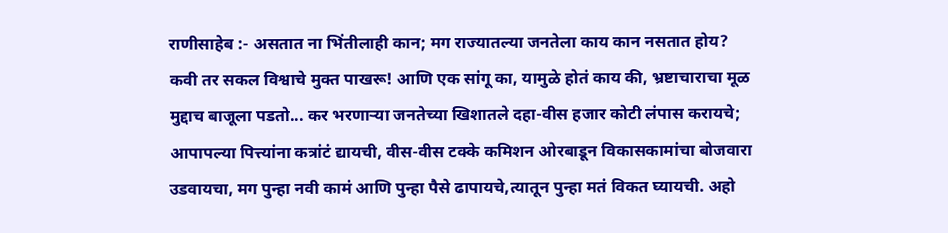राणीसाहेब :- असतात ना भिंतीलाही कान; मग राज्यातल्या जनतेला काय कान नसतात होय? कवी तर सकल विश्वाचे मुक्त पाखरू! आणि एक सांगू का, यामुळे होतं काय की, भ्रष्टाचाराचा मूळ मुद्दाच बाजूला पडतो... कर भरणाऱ्या जनतेच्या खिशातले दहा-वीस हजार कोटी लंपास करायचे; आपापल्या पित्त्यांना कत्रांटं द्यायची, वीस-वीस टक्के कमिशन ओरबाडून विकासकामांचा बोजवारा उडवायचा, मग पुन्हा नवी कामं आणि पुन्हा पैसे ढापायचे,त्यातून पुन्हा मतं विकत घ्यायची. अहो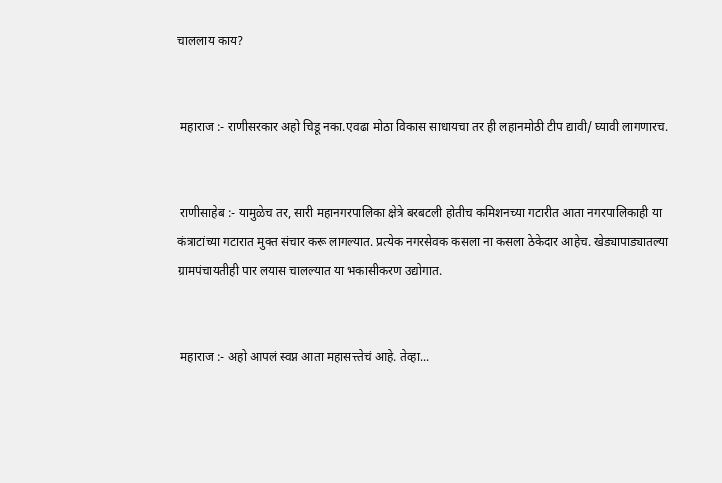चाललाय काय?


 महाराज :- राणीसरकार अहो चिडू नका.एवढा मोठा विकास साधायचा तर ही लहानमोठी टीप द्यावी/ घ्यावी लागणारच.


 राणीसाहेब :- यामुळेच तर, सारी महानगरपालिका क्षेत्रे बरबटली होतीच कमिशनच्या गटारीत आता नगरपालिकाही या कंत्राटांच्या गटारात मुक्त संचार करू लागल्यात. प्रत्येक नगरसेवक कसला ना कसला ठेकेदार आहेच. खेड्यापाड्यातल्या ग्रामपंचायतीही पार लयास चालल्यात या भकासीकरण उद्योगात.


 महाराज :- अहो आपलं स्वप्न आता महासत्त्तेचं आहे. तेव्हा...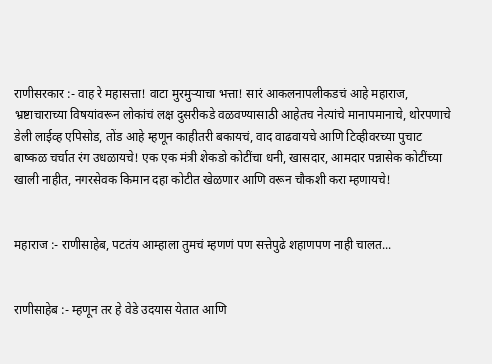राणीसरकार :- वाह रे महासत्ता! वाटा मुरमुऱ्याचा भत्ता! सारं आकलनापलीकडचं आहे महाराज, भ्रष्टाचाराच्या विषयांवरून लोकांचं लक्ष दुसरीकडे वळवण्यासाठी आहेतच नेत्यांचे मानापमानाचे, थोरपणाचे डेली लाईव्ह एपिसोड, तोंड आहे म्हणून काहीतरी बकायचं, वाद वाढवायचे आणि टिव्हीवरच्या पुचाट बाष्कळ चर्चात रंग उधळायचे! एक एक मंत्री शेकडो कोटींचा धनी, खासदार, आमदार पन्नासेक कोटींच्या खाली नाहीत, नगरसेवक किमान दहा कोटीत खेळणार आणि वरून चौकशी करा म्हणायचे!


महाराज :- राणीसाहेब, पटतंय आम्हाला तुमचं म्हणणं पण सत्तेपुढे शहाणपण नाही चालत...


राणीसाहेब :- म्हणून तर हे वेडे उदयास येतात आणि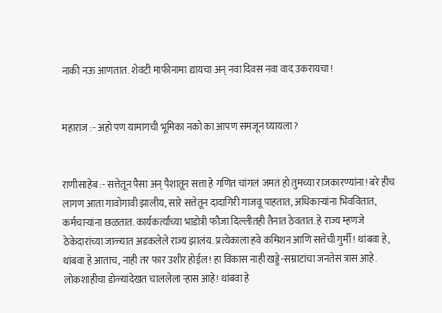नाकी नऊ आणतात. शेवटी माफीनामा द्यायचा अन्‌‍ नवा दिवस नवा वाद उकरायचा!


महाराज :- अहो पण यामागची भूमिका नको का आपण समजून घ्यायला?


राणीसाहेब :- सत्तेतून पैसा अन्‌‍ पैशातून सत्ता हे गणित चांगलं जमतं हो तुमच्या राजकारण्यांना! बरे हीच लागण आता गावोगावी झालीय, सारे सत्तेतून दादागिरी गाजवू पाहतात, अधिकाऱ्यांना भिववितात, कर्मचाऱ्यांना छळतात. कार्यकर्त्यांच्या भाडोत्री फौजा दिल्लीतही तैनात ठेवतात. हे राज्य म्हणजे ठेकेदारांच्या जाळ्यात अडकलेले राज्य झालंय. प्रत्येकाला हवे कमिशन आणि सत्तेची गुर्मी! थांबवा हे, थांबवा हे आताच, नाही तर फार उशीर होईल! हा विकास नाही खड्डे-सम्राटांचा जनतेस त्रास आहे. लोकशाहीचा डोळ्यांदेखत चाललेला ऱ्हास आहे! थांबवा हे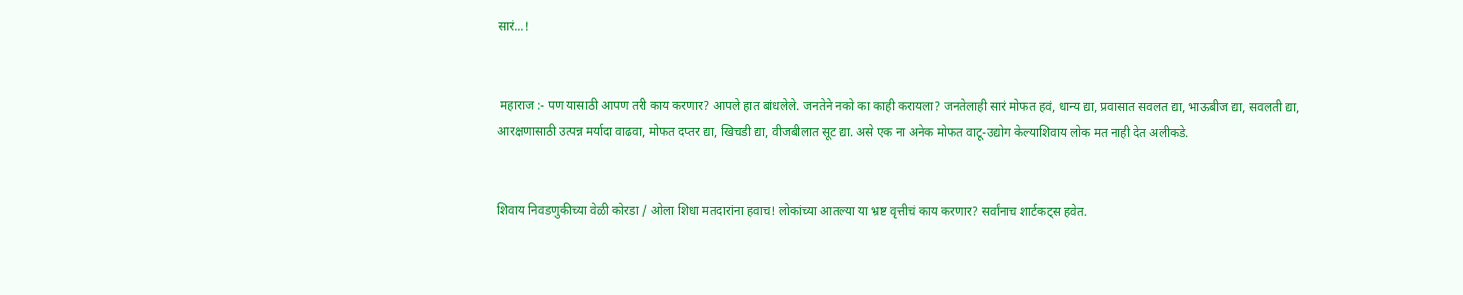सारं...!


 महाराज :- पण यासाठी आपण तरी काय करणार? आपले हात बांधलेले. जनतेने नको का काही करायला? जनतेलाही सारं मोफत हवं, धान्य द्या, प्रवासात सवलत द्या, भाऊबीज द्या, सवलती द्या, आरक्षणासाठी उत्पन्न मर्यादा वाढवा, मोफत दप्तर द्या, खिचडी द्या, वीजबीलात सूट द्या. असे एक ना अनेक मोफत वाटू-उद्योग केल्याशिवाय लोक मत नाही देत अलीकडे.


शिवाय निवडणुकीच्या वेळी कोरडा / ओला शिधा मतदारांना हवाच! लोकांच्या आतल्या या भ्रष्ट वृत्तीचं काय करणार? सर्वांनाच शार्टकट्स हवेत.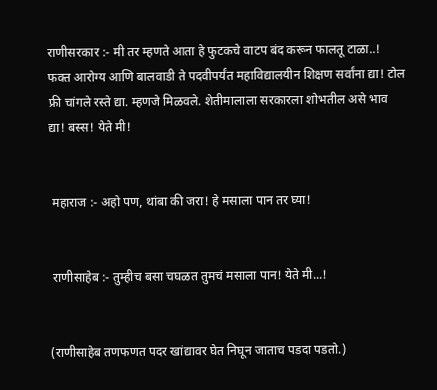राणीसरकार :- मी तर म्हणते आता हे फुटकचे वाटप बंद करून फालतू टाळा..! फक्त आरोग्य आणि बालवाडी ते पदवीपर्यंत महाविद्यालयीन शिक्षण सर्वांना द्या! टोल फ्री चांगले रस्ते द्या. म्हणजे मिळवले. शेतीमालाला सरकारला शोभतील असे भाव द्या! बस्स! येते मी!


 महाराज :- अहो पण, थांबा की जरा! हे मसाला पान तर घ्या!


 राणीसाहेब :- तुम्हीच बसा चघळत तुमचं मसाला पान! येते मी...!


(राणीसाहेब तणफणत पदर खांद्यावर घेत निघून जाताच पडदा पडतो.)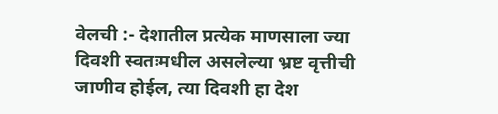वेलची :- देशातील प्रत्येक माणसाला ज्या दिवशी स्वतःमधील असलेल्या भ्रष्ट वृत्तीची जाणीव होईल, त्या दिवशी हा देश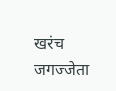खरंच जगज्जेता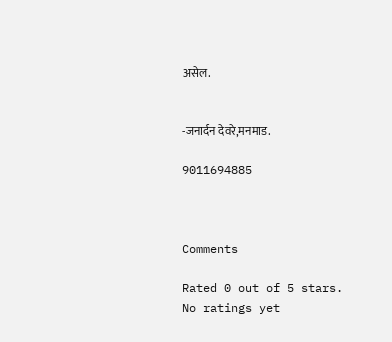असेल.


-जनार्दन देवरे,मनमाड.

9011694885



Comments

Rated 0 out of 5 stars.
No ratings yet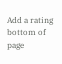Add a rating
bottom of page